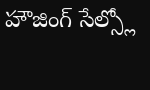హౌజింగ్ సేల్స్లో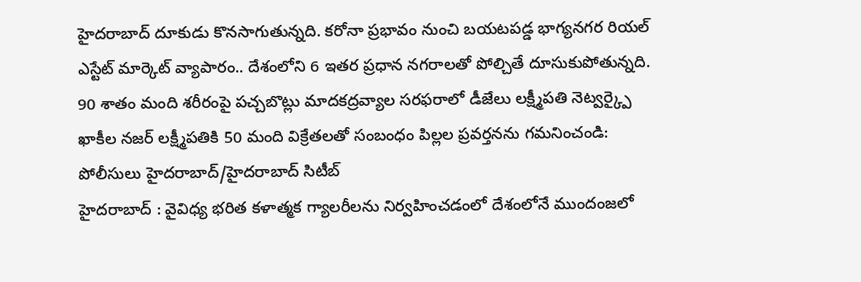హైదరాబాద్ దూకుడు కొనసాగుతున్నది. కరోనా ప్రభావం నుంచి బయటపడ్డ భాగ్యనగర రియల్ ఎస్టేట్ మార్కెట్ వ్యాపారం.. దేశంలోని 6 ఇతర ప్రధాన నగరాలతో పోల్చితే దూసుకుపోతున్నది.
90 శాతం మంది శరీరంపై పచ్చబొట్లు మాదకద్రవ్యాల సరఫరాలో డీజేలు లక్ష్మీపతి నెట్వర్క్పై ఖాకీల నజర్ లక్ష్మీపతికి 50 మంది విక్రేతలతో సంబంధం పిల్లల ప్రవర్తనను గమనించండి: పోలీసులు హైదరాబాద్/హైదరాబాద్ సిటీబ్
హైదరాబాద్ : వైవిధ్య భరిత కళాత్మక గ్యాలరీలను నిర్వహించడంలో దేశంలోనే ముందంజలో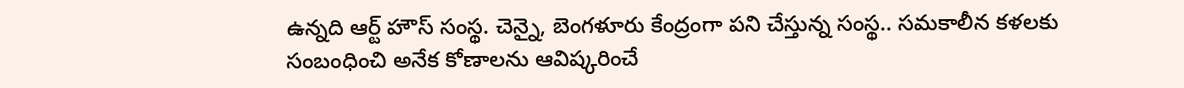ఉన్నది ఆర్ట్ హౌస్ సంస్థ. చెన్నై, బెంగళూరు కేంద్రంగా పని చేస్తున్న సంస్థ.. సమకాలీన కళలకు సంబంధించి అనేక కోణాలను ఆవిష్కరించే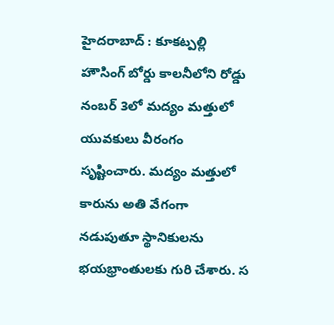హైదరాబాద్ : కూకట్పల్లి హౌసింగ్ బోర్డు కాలనీలోని రోడ్డు నంబర్ 3లో మద్యం మత్తులో యువకులు వీరంగం సృష్టించారు. మద్యం మత్తులో కారును అతి వేగంగా నడుపుతూ స్థానికులను భయభ్రాంతులకు గురి చేశారు. స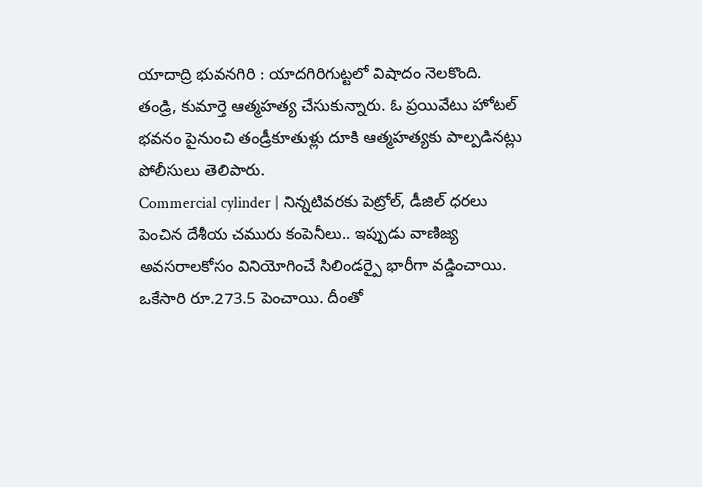యాదాద్రి భువనగిరి : యాదగిరిగుట్టలో విషాదం నెలకొంది. తండ్రి, కుమార్తె ఆత్మహత్య చేసుకున్నారు. ఓ ప్రయివేటు హోటల్ భవనం పైనుంచి తండ్రీకూతుళ్లు దూకి ఆత్మహత్యకు పాల్పడినట్లు పోలీసులు తెలిపారు.
Commercial cylinder | నిన్నటివరకు పెట్రోల్, డీజిల్ ధరలు పెంచిన దేశీయ చమురు కంపెనీలు.. ఇప్పుడు వాణిజ్య అవసరాలకోసం వినియోగించే సిలిండర్పై భారీగా వడ్డించాయి. ఒకేసారి రూ.273.5 పెంచాయి. దీంతో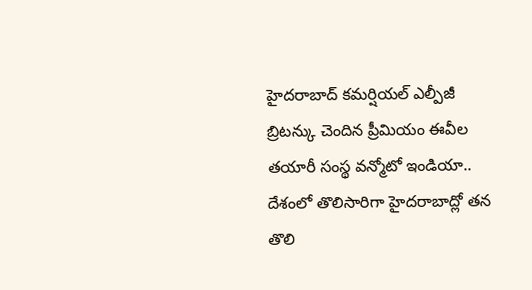హైదరాబాద్ కమర్షియల్ ఎల్పీజీ
బ్రిటన్కు చెందిన ప్రీమియం ఈవీల తయారీ సంస్థ వన్మోటో ఇండియా.. దేశంలో తొలిసారిగా హైదరాబాద్లో తన తొలి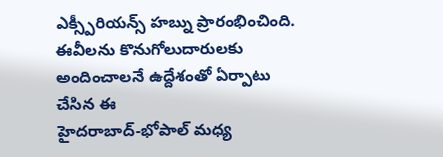ఎక్స్పీరియన్స్ హబ్ను ప్రారంభించింది. ఈవీలను కొనుగోలుదారులకు అందించాలనే ఉద్దేశంతో ఏర్పాటు చేసిన ఈ
హైదరాబాద్-భోపాల్ మధ్య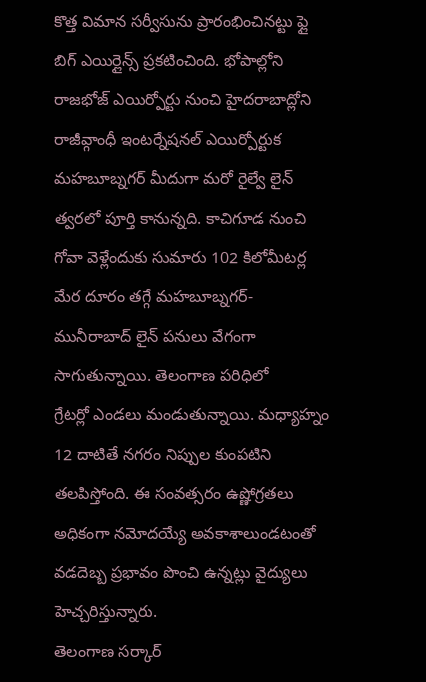కొత్త విమాన సర్వీసును ప్రారంభించినట్టు ఫ్లై బిగ్ ఎయిర్లైన్స్ ప్రకటించింది. భోపాల్లోని రాజభోజ్ ఎయిర్పోర్టు నుంచి హైదరాబాద్లోని రాజీవ్గాంధీ ఇంటర్నేషనల్ ఎయిర్పోర్టుక
మహబూబ్నగర్ మీదుగా మరో రైల్వే లైన్ త్వరలో పూర్తి కానున్నది. కాచిగూడ నుంచి గోవా వెళ్లేందుకు సుమారు 102 కిలోమీటర్ల మేర దూరం తగ్గే మహబూబ్నగర్- మునీరాబాద్ లైన్ పనులు వేగంగా సాగుతున్నాయి. తెలంగాణ పరిధిలో
గ్రేటర్లో ఎండలు మండుతున్నాయి. మధ్యాహ్నం 12 దాటితే నగరం నిప్పుల కుంపటిని తలపిస్తోంది. ఈ సంవత్సరం ఉష్ణోగ్రతలు అధికంగా నమోదయ్యే అవకాశాలుండటంతో వడదెబ్బ ప్రభావం పొంచి ఉన్నట్లు వైద్యులు హెచ్చరిస్తున్నారు.
తెలంగాణ సర్కార్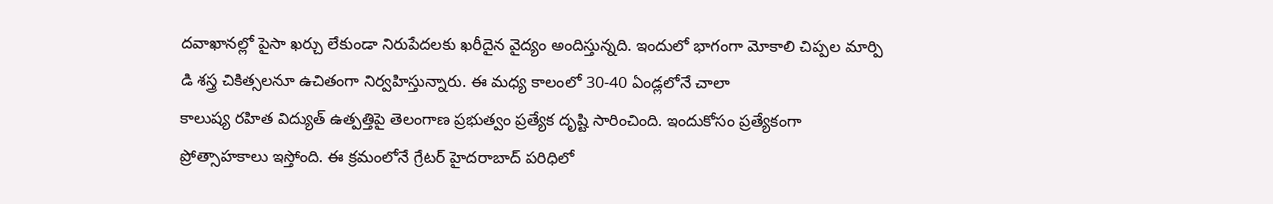దవాఖానల్లో పైసా ఖర్చు లేకుండా నిరుపేదలకు ఖరీదైన వైద్యం అందిస్తున్నది. ఇందులో భాగంగా మోకాలి చిప్పల మార్పి డి శస్త్ర చికిత్సలనూ ఉచితంగా నిర్వహిస్తున్నారు. ఈ మధ్య కాలంలో 30-40 ఏండ్లలోనే చాలా
కాలుష్య రహిత విద్యుత్ ఉత్పత్తిపై తెలంగాణ ప్రభుత్వం ప్రత్యేక దృష్టి సారించింది. ఇందుకోసం ప్రత్యేకంగా ప్రోత్సాహకాలు ఇస్తోంది. ఈ క్రమంలోనే గ్రేటర్ హైదరాబాద్ పరిధిలో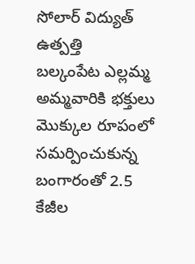సోలార్ విద్యుత్ ఉత్పత్తి
బల్కంపేట ఎల్లమ్మ అమ్మవారికి భక్తులు మొక్కుల రూపంలో సమర్పించుకున్న బంగారంతో 2.5 కేజీల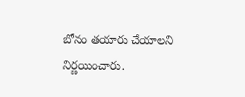బోనం తయారు చేయాలని నిర్ణయించారు.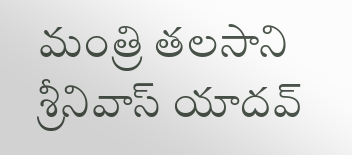మంత్రి తలసాని శ్రీనివాస్ యాదవ్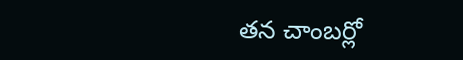తన చాంబర్లో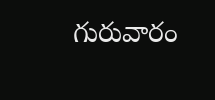గురువారం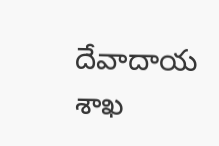దేవాదాయ శాఖ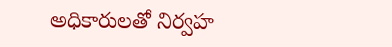అధికారులతో నిర్వహ